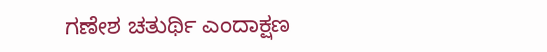ಗಣೇಶ ಚತುರ್ಥಿ ಎಂದಾಕ್ಷಣ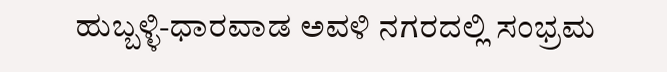ಹುಬ್ಬಳ್ಳಿ-ಧಾರವಾಡ ಅವಳಿ ನಗರದಲ್ಲಿ ಸಂಭ್ರಮ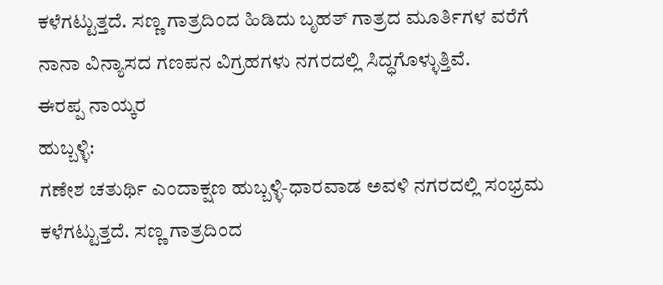ಕಳೆಗಟ್ಟುತ್ತದೆ. ಸಣ್ಣ ಗಾತ್ರದಿಂದ ಹಿಡಿದು ಬೃಹತ್ ಗಾತ್ರದ ಮೂರ್ತಿಗಳ ವರೆಗೆ ನಾನಾ ವಿನ್ಯಾಸದ ಗಣಪನ ವಿಗ್ರಹಗಳು ನಗರದಲ್ಲಿ ಸಿದ್ಧಗೊಳ್ಳುತ್ತಿವೆ.
ಈರಪ್ಪ ನಾಯ್ಕರ
ಹುಬ್ಬಳ್ಳಿ:
ಗಣೇಶ ಚತುರ್ಥಿ ಎಂದಾಕ್ಷಣ ಹುಬ್ಬಳ್ಳಿ-ಧಾರವಾಡ ಅವಳಿ ನಗರದಲ್ಲಿ ಸಂಭ್ರಮ ಕಳೆಗಟ್ಟುತ್ತದೆ. ಸಣ್ಣ ಗಾತ್ರದಿಂದ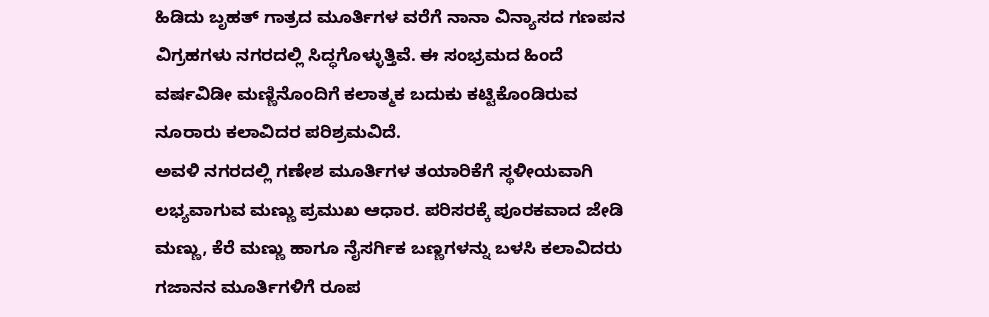ಹಿಡಿದು ಬೃಹತ್ ಗಾತ್ರದ ಮೂರ್ತಿಗಳ ವರೆಗೆ ನಾನಾ ವಿನ್ಯಾಸದ ಗಣಪನ ವಿಗ್ರಹಗಳು ನಗರದಲ್ಲಿ ಸಿದ್ಧಗೊಳ್ಳುತ್ತಿವೆ. ಈ ಸಂಭ್ರಮದ ಹಿಂದೆ ವರ್ಷವಿಡೀ ಮಣ್ಣಿನೊಂದಿಗೆ ಕಲಾತ್ಮಕ ಬದುಕು ಕಟ್ಟಿಕೊಂಡಿರುವ ನೂರಾರು ಕಲಾವಿದರ ಪರಿಶ್ರಮವಿದೆ.
ಅವಳಿ ನಗರದಲ್ಲಿ ಗಣೇಶ ಮೂರ್ತಿಗಳ ತಯಾರಿಕೆಗೆ ಸ್ಥಳೀಯವಾಗಿ ಲಭ್ಯವಾಗುವ ಮಣ್ಣು ಪ್ರಮುಖ ಆಧಾರ. ಪರಿಸರಕ್ಕೆ ಪೂರಕವಾದ ಜೇಡಿ ಮಣ್ಣು, ಕೆರೆ ಮಣ್ಣು ಹಾಗೂ ನೈಸರ್ಗಿಕ ಬಣ್ಣಗಳನ್ನು ಬಳಸಿ ಕಲಾವಿದರು ಗಜಾನನ ಮೂರ್ತಿಗಳಿಗೆ ರೂಪ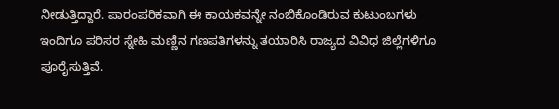ನೀಡುತ್ತಿದ್ದಾರೆ. ಪಾರಂಪರಿಕವಾಗಿ ಈ ಕಾಯಕವನ್ನೇ ನಂಬಿಕೊಂಡಿರುವ ಕುಟುಂಬಗಳು ಇಂದಿಗೂ ಪರಿಸರ ಸ್ನೇಹಿ ಮಣ್ಣಿನ ಗಣಪತಿಗಳನ್ನು ತಯಾರಿಸಿ ರಾಜ್ಯದ ವಿವಿಧ ಜಿಲ್ಲೆಗಳಿಗೂ ಪೂರೈಸುತ್ತಿವೆ.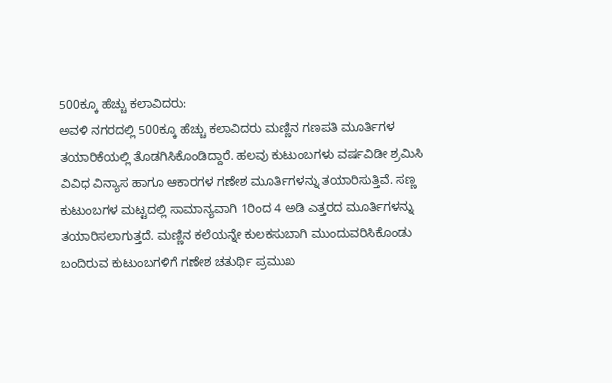500ಕ್ಕೂ ಹೆಚ್ಚು ಕಲಾವಿದರು:
ಅವಳಿ ನಗರದಲ್ಲಿ 500ಕ್ಕೂ ಹೆಚ್ಚು ಕಲಾವಿದರು ಮಣ್ಣಿನ ಗಣಪತಿ ಮೂರ್ತಿಗಳ ತಯಾರಿಕೆಯಲ್ಲಿ ತೊಡಗಿಸಿಕೊಂಡಿದ್ದಾರೆ. ಹಲವು ಕುಟುಂಬಗಳು ವರ್ಷವಿಡೀ ಶ್ರಮಿಸಿ ವಿವಿಧ ವಿನ್ಯಾಸ ಹಾಗೂ ಆಕಾರಗಳ ಗಣೇಶ ಮೂರ್ತಿಗಳನ್ನು ತಯಾರಿಸುತ್ತಿವೆ. ಸಣ್ಣ ಕುಟುಂಬಗಳ ಮಟ್ಟದಲ್ಲಿ ಸಾಮಾನ್ಯವಾಗಿ 1ರಿಂದ 4 ಅಡಿ ಎತ್ತರದ ಮೂರ್ತಿಗಳನ್ನು ತಯಾರಿಸಲಾಗುತ್ತದೆ. ಮಣ್ಣಿನ ಕಲೆಯನ್ನೇ ಕುಲಕಸುಬಾಗಿ ಮುಂದುವರಿಸಿಕೊಂಡು ಬಂದಿರುವ ಕುಟುಂಬಗಳಿಗೆ ಗಣೇಶ ಚತುರ್ಥಿ ಪ್ರಮುಖ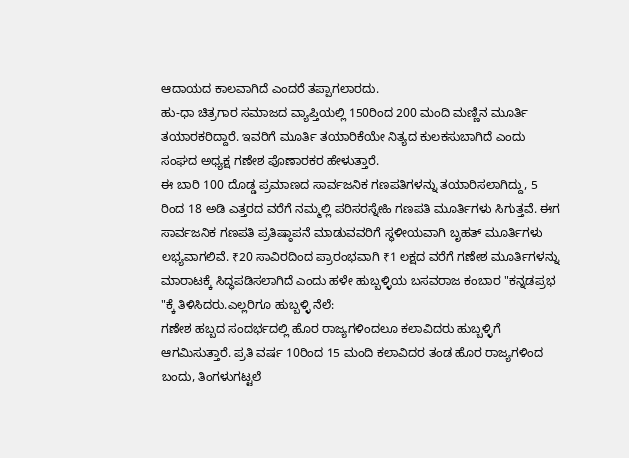ಆದಾಯದ ಕಾಲವಾಗಿದೆ ಎಂದರೆ ತಪ್ಪಾಗಲಾರದು.
ಹು-ಧಾ ಚಿತ್ರಗಾರ ಸಮಾಜದ ವ್ಯಾಪ್ತಿಯಲ್ಲಿ 150ರಿಂದ 200 ಮಂದಿ ಮಣ್ಣಿನ ಮೂರ್ತಿ ತಯಾರಕರಿದ್ದಾರೆ. ಇವರಿಗೆ ಮೂರ್ತಿ ತಯಾರಿಕೆಯೇ ನಿತ್ಯದ ಕುಲಕಸುಬಾಗಿದೆ ಎಂದು ಸಂಘದ ಅಧ್ಯಕ್ಷ ಗಣೇಶ ಪೊಣಾರಕರ ಹೇಳುತ್ತಾರೆ.
ಈ ಬಾರಿ 100 ದೊಡ್ಡ ಪ್ರಮಾಣದ ಸಾರ್ವಜನಿಕ ಗಣಪತಿಗಳನ್ನು ತಯಾರಿಸಲಾಗಿದ್ದು, 5 ರಿಂದ 18 ಅಡಿ ಎತ್ತರದ ವರೆಗೆ ನಮ್ಮಲ್ಲಿ ಪರಿಸರಸ್ನೇಹಿ ಗಣಪತಿ ಮೂರ್ತಿಗಳು ಸಿಗುತ್ತವೆ. ಈಗ ಸಾರ್ವಜನಿಕ ಗಣಪತಿ ಪ್ರತಿಷ್ಠಾಪನೆ ಮಾಡುವವರಿಗೆ ಸ್ಥಳೀಯವಾಗಿ ಬೃಹತ್ ಮೂರ್ತಿಗಳು ಲಭ್ಯವಾಗಲಿವೆ. ₹20 ಸಾವಿರದಿಂದ ಪ್ರಾರಂಭವಾಗಿ ₹1 ಲಕ್ಷದ ವರೆಗೆ ಗಣೇಶ ಮೂರ್ತಿಗಳನ್ನು ಮಾರಾಟಕ್ಕೆ ಸಿದ್ಧಪಡಿಸಲಾಗಿದೆ ಎಂದು ಹಳೇ ಹುಬ್ಬಳ್ಳಿಯ ಬಸವರಾಜ ಕಂಬಾರ "ಕನ್ನಡಪ್ರಭ "ಕ್ಕೆ ತಿಳಿಸಿದರು.ಎಲ್ಲರಿಗೂ ಹುಬ್ಬಳ್ಳಿ ನೆಲೆ:
ಗಣೇಶ ಹಬ್ಬದ ಸಂದರ್ಭದಲ್ಲಿ ಹೊರ ರಾಜ್ಯಗಳಿಂದಲೂ ಕಲಾವಿದರು ಹುಬ್ಬಳ್ಳಿಗೆ ಆಗಮಿಸುತ್ತಾರೆ. ಪ್ರತಿ ವರ್ಷ 10ರಿಂದ 15 ಮಂದಿ ಕಲಾವಿದರ ತಂಡ ಹೊರ ರಾಜ್ಯಗಳಿಂದ ಬಂದು, ತಿಂಗಳುಗಟ್ಟಲೆ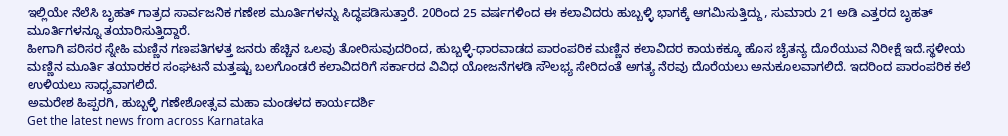ಇಲ್ಲಿಯೇ ನೆಲೆಸಿ ಬೃಹತ್ ಗಾತ್ರದ ಸಾರ್ವಜನಿಕ ಗಣೇಶ ಮೂರ್ತಿಗಳನ್ನು ಸಿದ್ಧಪಡಿಸುತ್ತಾರೆ. 20ರಿಂದ 25 ವರ್ಷಗಳಿಂದ ಈ ಕಲಾವಿದರು ಹುಬ್ಬಳ್ಳಿ ಭಾಗಕ್ಕೆ ಆಗಮಿಸುತ್ತಿದ್ದು, ಸುಮಾರು 21 ಅಡಿ ಎತ್ತರದ ಬೃಹತ್ ಮೂರ್ತಿಗಳನ್ನೂ ತಯಾರಿಸುತ್ತಿದ್ದಾರೆ.
ಹೀಗಾಗಿ ಪರಿಸರ ಸ್ನೇಹಿ ಮಣ್ಣಿನ ಗಣಪತಿಗಳತ್ತ ಜನರು ಹೆಚ್ಚಿನ ಒಲವು ತೋರಿಸುವುದರಿಂದ, ಹುಬ್ಬಳ್ಳಿ-ಧಾರವಾಡದ ಪಾರಂಪರಿಕ ಮಣ್ಣಿನ ಕಲಾವಿದರ ಕಾಯಕಕ್ಕೂ ಹೊಸ ಚೈತನ್ಯ ದೊರೆಯುವ ನಿರೀಕ್ಷೆ ಇದೆ.ಸ್ಥಳೀಯ ಮಣ್ಣಿನ ಮೂರ್ತಿ ತಯಾರಕರ ಸಂಘಟನೆ ಮತ್ತಷ್ಟು ಬಲಗೊಂಡರೆ ಕಲಾವಿದರಿಗೆ ಸರ್ಕಾರದ ವಿವಿಧ ಯೋಜನೆಗಳಡಿ ಸೌಲಭ್ಯ ಸೇರಿದಂತೆ ಅಗತ್ಯ ನೆರವು ದೊರೆಯಲು ಅನುಕೂಲವಾಗಲಿದೆ. ಇದರಿಂದ ಪಾರಂಪರಿಕ ಕಲೆ ಉಳಿಯಲು ಸಾಧ್ಯವಾಗಲಿದೆ.
ಅಮರೇಶ ಹಿಪ್ಪರಗಿ, ಹುಬ್ಬಳ್ಳಿ ಗಣೇಶೋತ್ಸವ ಮಹಾ ಮಂಡಳದ ಕಾರ್ಯದರ್ಶಿ
Get the latest news from across Karnataka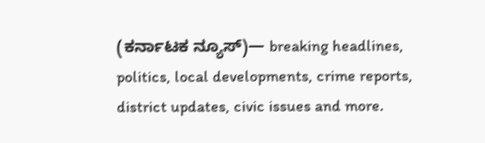(ಕರ್ನಾಟಕ ನ್ಯೂಸ್)— breaking headlines, politics, local developments, crime reports, district updates, civic issues and more.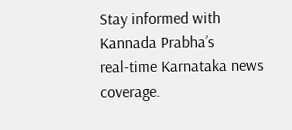Stay informed with Kannada Prabha’s real‑time Karnataka news coverage.